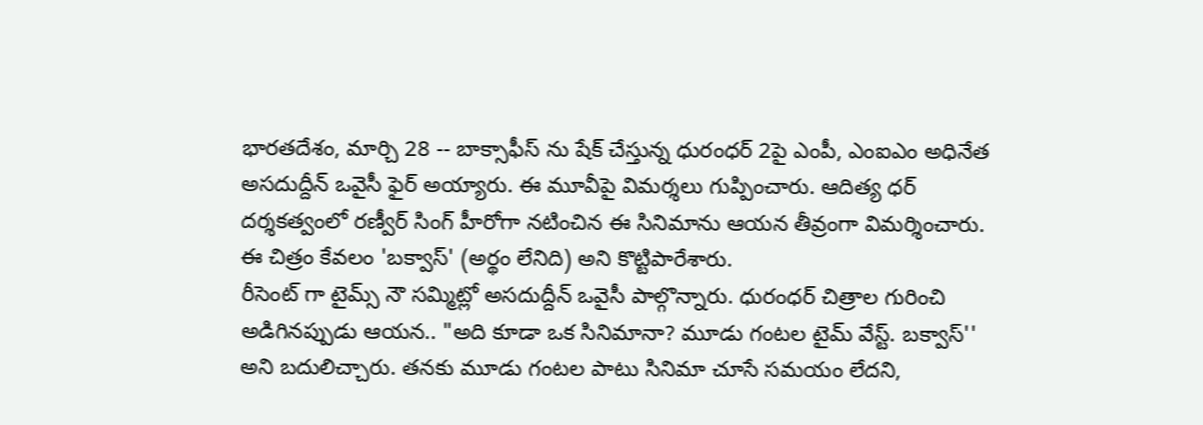భారతదేశం, మార్చి 28 -- బాక్సాఫీస్ ను షేక్ చేస్తున్న ధురంధర్ 2పై ఎంపీ, ఎంఐఎం అధినేత అసదుద్దీన్ ఒవైసీ ఫైర్ అయ్యారు. ఈ మూవీపై విమర్శలు గుప్పించారు. ఆదిత్య ధర్ దర్శకత్వంలో రణ్వీర్ సింగ్ హీరోగా నటించిన ఈ సినిమాను ఆయన తీవ్రంగా విమర్శించారు. ఈ చిత్రం కేవలం 'బక్వాస్' (అర్థం లేనిది) అని కొట్టిపారేశారు.
రీసెంట్ గా టైమ్స్ నౌ సమ్మిట్లో అసదుద్దీన్ ఒవైసీ పాల్గొన్నారు. ధురంధర్ చిత్రాల గురించి అడిగినప్పుడు ఆయన.. "అది కూడా ఒక సినిమానా? మూడు గంటల టైమ్ వేస్ట్. బక్వాస్'' అని బదులిచ్చారు. తనకు మూడు గంటల పాటు సినిమా చూసే సమయం లేదని,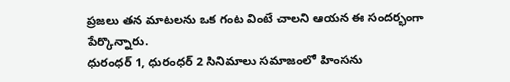ప్రజలు తన మాటలను ఒక గంట వింటే చాలని ఆయన ఈ సందర్భంగా పేర్కొన్నారు.
ధురంధర్ 1, ధురంధర్ 2 సినిమాలు సమాజంలో హింసను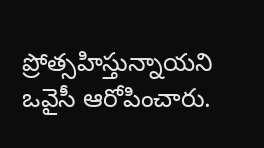ప్రోత్సహిస్తున్నాయని ఒవైసీ ఆరోపించారు.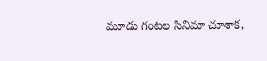మూడు గంటల సినిమా చూశాక,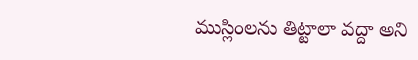ముస్లింలను తిట్టాలా వద్దా అని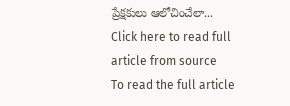ప్రేక్షకులు ఆలోచించేలా...
Click here to read full article from source
To read the full article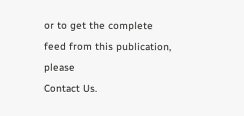or to get the complete feed from this publication, please
Contact Us.